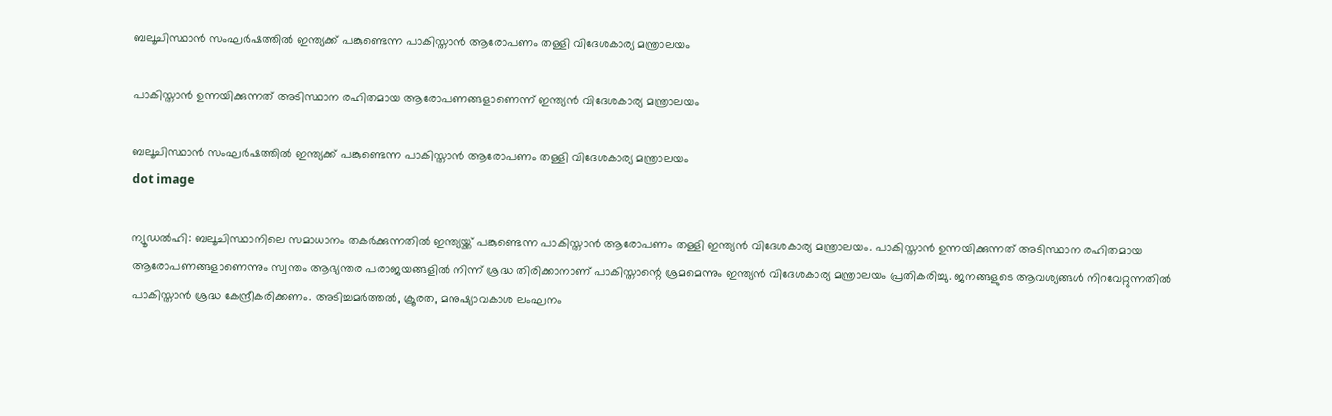ബലൂചിസ്ഥാൻ സംഘർഷത്തിൽ ഇന്ത്യക്ക് പങ്കുണ്ടെന്ന പാകിസ്താൻ ആരോപണം തള്ളി വിദേശകാര്യ മന്ത്രാലയം

പാകിസ്താൻ ഉന്നയിക്കുന്നത് അടിസ്ഥാന രഹിതമായ ആരോപണങ്ങളാണെന്ന് ഇന്ത്യൻ വിദേശകാര്യ മന്ത്രാലയം

ബലൂചിസ്ഥാൻ സംഘർഷത്തിൽ ഇന്ത്യക്ക് പങ്കുണ്ടെന്ന പാകിസ്താൻ ആരോപണം തള്ളി വിദേശകാര്യ മന്ത്രാലയം
dot image

ന്യൂഡൽഹി: ബലൂചിസ്ഥാനിലെ സമാധാനം തകർക്കുന്നതിൽ ഇന്ത്യയ്ക്ക് പങ്കുണ്ടെന്ന പാകിസ്താൻ ആരോപണം തള്ളി ഇന്ത്യൻ വിദേശകാര്യ മന്ത്രാലയം. പാകിസ്താൻ ഉന്നയിക്കുന്നത് അടിസ്ഥാന രഹിതമായ ആരോപണങ്ങളാണെന്നും സ്വന്തം ആഭ്യന്തര പരാജയങ്ങളിൽ നിന്ന് ശ്രദ്ധ തിരിക്കാനാണ് പാകിസ്താന്റെ ശ്രമമെന്നും ഇന്ത്യൻ വിദേശകാര്യ മന്ത്രാലയം പ്രതികരിച്ചു. ജനങ്ങളുടെ ആവശ്യങ്ങൾ നിറവേറ്റുന്നതിൽ പാകിസ്താൻ ശ്രദ്ധ കേന്ദ്രീകരിക്കണം. അടിച്ചമർത്തൽ, ക്രൂരത, മനുഷ്യാവകാശ ലംഘനം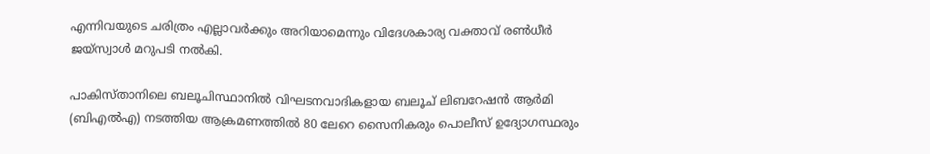എന്നിവയുടെ ചരിത്രം എല്ലാവർക്കും അറിയാമെന്നും വിദേശകാര്യ വക്താവ് രൺധീർ ജയ്‌സ്വാൾ മറുപടി നൽകി.

പാകിസ്താനിലെ ബലൂചിസ്ഥാനിൽ വിഘടനവാദികളായ ബലൂച് ലിബറേഷൻ ആർമി (ബിഎൽഎ) നടത്തിയ ആക്രമണത്തിൽ 80 ലേറെ സൈനികരും പൊലീസ് ഉദ്യോഗസ്ഥരും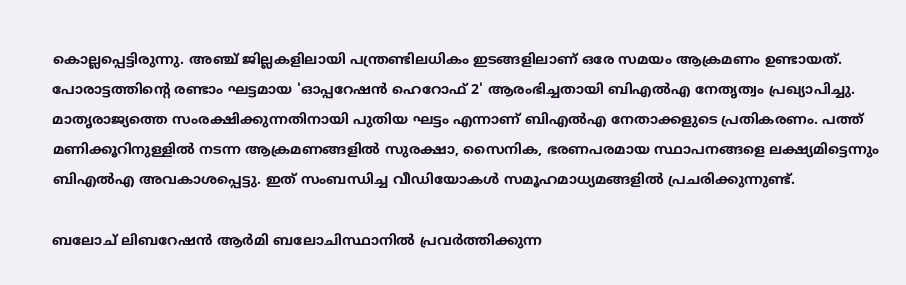കൊല്ലപ്പെട്ടിരുന്നു. അഞ്ച് ജില്ലകളിലായി പന്ത്രണ്ടിലധികം ഇടങ്ങളിലാണ് ഒരേ സമയം ആക്രമണം ഉണ്ടായത്. പോരാട്ടത്തിന്റെ രണ്ടാം ഘട്ടമായ 'ഓപ്പറേഷൻ ഹെറോഫ് 2' ആരംഭിച്ചതായി ബിഎൽഎ നേതൃത്വം പ്രഖ്യാപിച്ചു. മാതൃരാജ്യത്തെ സംരക്ഷിക്കുന്നതിനായി പുതിയ ഘട്ടം എന്നാണ് ബിഎൽഎ നേതാക്കളുടെ പ്രതികരണം. പത്ത് മണിക്കൂറിനുള്ളിൽ നടന്ന ആക്രമണങ്ങളിൽ സുരക്ഷാ, സൈനിക, ഭരണപരമായ സ്ഥാപനങ്ങളെ ലക്ഷ്യമിട്ടെന്നും ബിഎൽഎ അവകാശപ്പെട്ടു. ഇത് സംബന്ധിച്ച വീഡിയോകൾ സമൂഹമാധ്യമങ്ങളിൽ പ്രചരിക്കുന്നുണ്ട്.

ബലോച് ലിബറേഷൻ ആർമി ബലോചിസ്ഥാനിൽ പ്രവർത്തിക്കുന്ന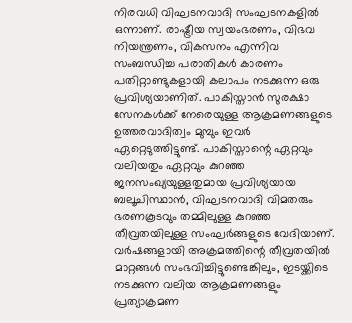നിരവധി വിഘടനവാദി സംഘടനകളിൽ ഒന്നാണ്. രാഷ്ട്രീയ സ്വയംഭരണം, വിഭവ നിയന്ത്രണം, വികസനം എന്നിവ സംബന്ധിച്ച പരാതികൾ കാരണം പതിറ്റാണ്ടുകളായി കലാപം നടക്കുന്ന ഒരു പ്രവിശ്യയാണിത്. പാകിസ്താൻ സുരക്ഷാ സേനകൾക്ക് നേരെയുള്ള ആക്രമണങ്ങളുടെ ഉത്തരവാദിത്വം മുമ്പും ഇവർ ഏറ്റെടുത്തിട്ടുണ്ട്. പാകിസ്താന്റെ ഏറ്റവും വലിയതും ഏറ്റവും കുറഞ്ഞ ജനസംഖ്യയുള്ളതുമായ പ്രവിശ്യയായ ബലൂചിസ്ഥാൻ, വിഘടനവാദി വിമതരും ഭരണകൂടവും തമ്മിലുള്ള കുറഞ്ഞ തീവ്രതയിലുള്ള സംഘർങ്ങളുടെ വേദിയാണ്. വർഷങ്ങളായി അക്രമത്തിന്റെ തീവ്രതയിൽ മാറ്റങ്ങൾ സംഭവിച്ചിട്ടുണ്ടെങ്കിലും, ഇടയ്ക്കിടെ നടക്കുന്ന വലിയ ആക്രമണങ്ങളും പ്രത്യാക്രമണ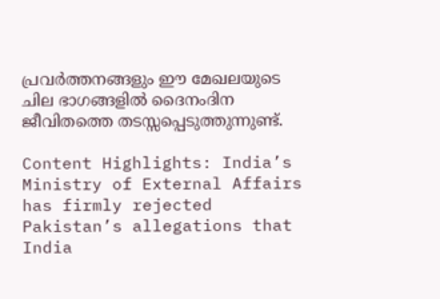പ്രവർത്തനങ്ങളും ഈ മേഖലയുടെ ചില ഭാഗങ്ങളിൽ ദൈനംദിന ജീവിതത്തെ തടസ്സപ്പെടുത്തുന്നുണ്ട്.

Content Highlights: India’s Ministry of External Affairs has firmly rejected Pakistan’s allegations that India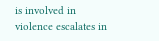is involved in violence escalates in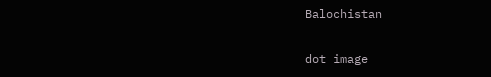Balochistan

dot image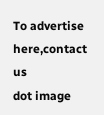To advertise here,contact us
dot image